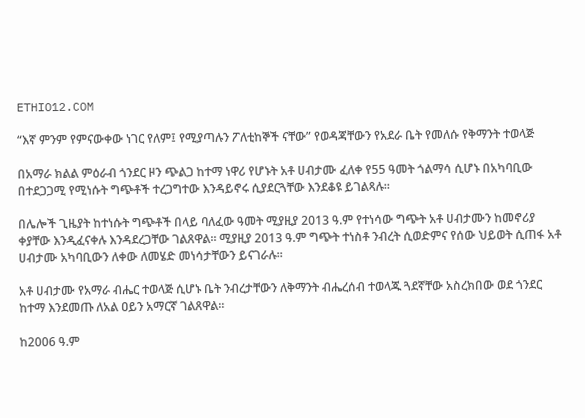ETHIO12.COM

“እኛ ምንም የምናውቀው ነገር የለም፤ የሚያጣሉን ፖለቲከኞች ናቸው” የወዳጃቸውን የአደራ ቤት የመለሱ የቅማንት ተወላጅ

በአማራ ክልል ምዕራብ ጎንደር ዞን ጭልጋ ከተማ ነዋሪ የሆኑት አቶ ሀብታሙ ፈለቀ የ55 ዓመት ጎልማሳ ሲሆኑ በአካባቢው በተደጋጋሚ የሚነሱት ግጭቶች ተረጋግተው እንዳይኖሩ ሲያደርጓቸው እንደቆዩ ይገልጻሉ።

በሌሎች ጊዜያት ከተነሱት ግጭቶች በላይ ባለፈው ዓመት ሚያዚያ 2013 ዓ.ም የተነሳው ግጭት አቶ ሀብታሙን ከመኖሪያ ቀያቸው እንዲፈናቀሉ እንዳደረጋቸው ገልጸዋል። ሚያዚያ 2013 ዓ.ም ግጭት ተነስቶ ንብረት ሲወድምና የሰው ህይወት ሲጠፋ አቶ ሀብታሙ አካባቢውን ለቀው ለመሄድ መነሳታቸውን ይናገራሉ።

አቶ ሀብታሙ የአማራ ብሔር ተወላጅ ሲሆኑ ቤት ንብረታቸውን ለቅማንት ብሔረሰብ ተወላጁ ጓደኛቸው አስረክበው ወደ ጎንደር ከተማ እንደመጡ ለአል ዐይን አማርኛ ገልጸዋል።

ከ2006 ዓ.ም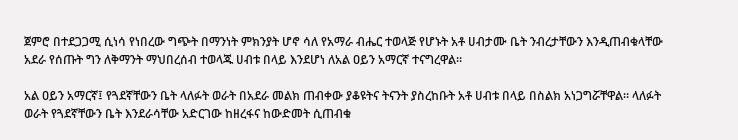ጀምሮ በተደጋጋሚ ሲነሳ የነበረው ግጭት በማንነት ምክንያት ሆኖ ሳለ የአማራ ብሔር ተወላጅ የሆኑት አቶ ሀብታሙ ቤት ንብረታቸውን እንዲጠብቁላቸው አደራ የሰጡት ግን ለቅማንት ማህበረሰብ ተወላጁ ሀብቱ በላይ እንደሆነ ለአል ዐይን አማርኛ ተናግረዋል።

አል ዐይን አማርኛ፤ የጓደኛቸውን ቤት ላለፉት ወራት በአደራ መልክ ጠብቀው ያቆዩትና ትናንት ያስረከቡት አቶ ሀብቱ በላይ በስልክ አነጋግሯቸዋል። ላለፉት ወራት የጓደኛቸውን ቤት እንደራሳቸው አድርገው ከዘረፋና ከውድመት ሲጠብቁ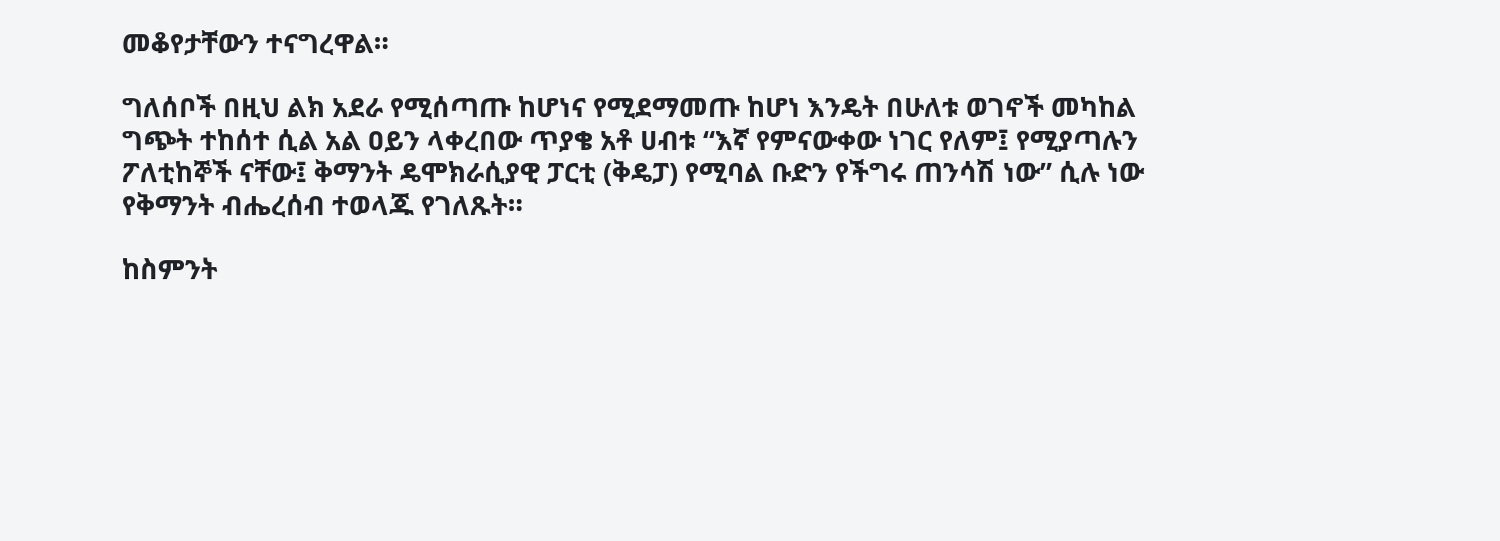መቆየታቸውን ተናግረዋል።

ግለሰቦች በዚህ ልክ አደራ የሚሰጣጡ ከሆነና የሚደማመጡ ከሆነ እንዴት በሁለቱ ወገኖች መካከል ግጭት ተከሰተ ሲል አል ዐይን ላቀረበው ጥያቄ አቶ ሀብቱ “እኛ የምናውቀው ነገር የለም፤ የሚያጣሉን ፖለቲከኞች ናቸው፤ ቅማንት ዴሞክራሲያዊ ፓርቲ (ቅዴፓ) የሚባል ቡድን የችግሩ ጠንሳሽ ነው” ሲሉ ነው የቅማንት ብሔረሰብ ተወላጁ የገለጹት።

ከስምንት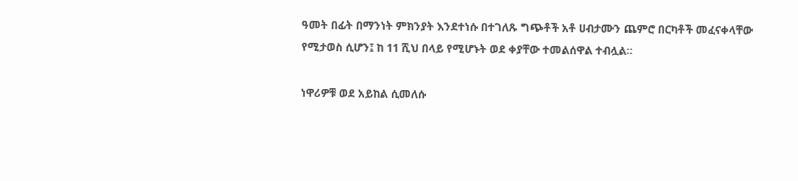ዓመት በፊት በማንነት ምክንያት እንደተነሱ በተገለጹ ግጭቶች አቶ ሀብታሙን ጨምሮ በርካቶች መፈናቀላቸው የሚታወስ ሲሆን፤ ከ 11 ሺህ በላይ የሚሆኑት ወደ ቀያቸው ተመልሰዋል ተብሏል።

ነዋሪዎቹ ወደ አይከል ሲመለሱ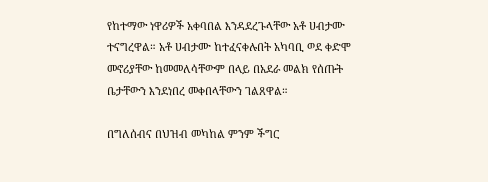የከተማው ነዋሪዎች አቀባበል እንዳደረጉላቸው አቶ ሀብታሙ ተናግረዋል። አቶ ሀብታሙ ከተፈናቀሉበት አካባቢ ወደ ቀድሞ መኖሪያቸው ከመመለሳቸውም በላይ በአደራ መልክ የሰጡት ቤታቸውን እንደነበረ መቀበላቸውን ገልጸዋል።

በግለሰብና በህዝብ መካከል ምንም ችግር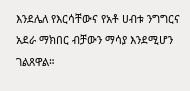እንደሌለ የእርሳቸውና የአቶ ሀብቱ ንግግርና አደራ ማክበር ብቻውን ማሳያ እንደሚሆን ገልጸዋል።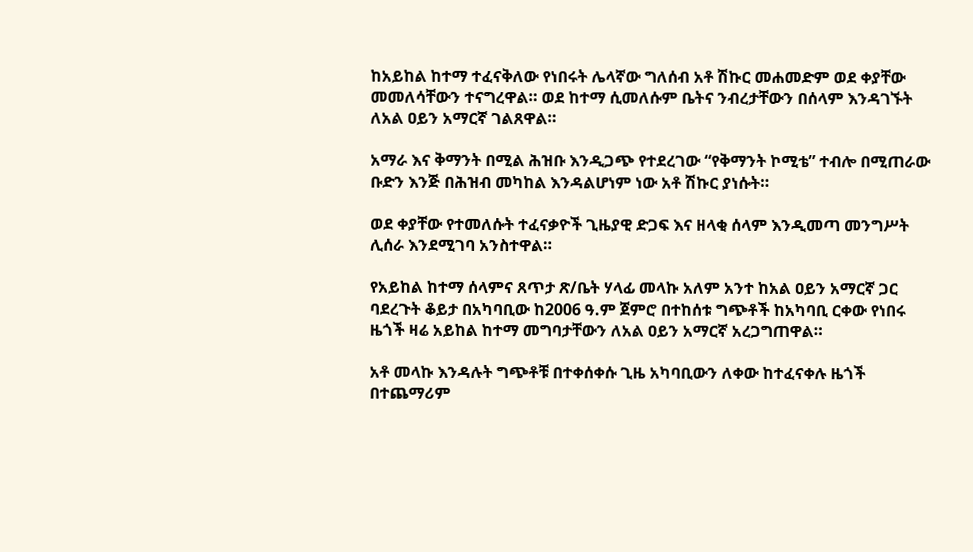ከአይከል ከተማ ተፈናቅለው የነበሩት ሌላኛው ግለሰብ አቶ ሽኩር መሐመድም ወደ ቀያቸው መመለሳቸውን ተናግረዋል። ወደ ከተማ ሲመለሱም ቤትና ንብረታቸውን በሰላም እንዳገኙት ለአል ዐይን አማርኛ ገልጸዋል።

አማራ እና ቅማንት በሚል ሕዝቡ እንዲጋጭ የተደረገው “የቅማንት ኮሚቴ” ተብሎ በሚጠራው ቡድን እንጅ በሕዝብ መካከል እንዳልሆነም ነው አቶ ሽኩር ያነሱት።

ወደ ቀያቸው የተመለሱት ተፈናቃዮች ጊዜያዊ ድጋፍ እና ዘላቂ ሰላም እንዲመጣ መንግሥት ሊሰራ እንደሚገባ አንስተዋል።

የአይከል ከተማ ሰላምና ጸጥታ ጽ/ቤት ሃላፊ መላኩ አለም አንተ ከአል ዐይን አማርኛ ጋር ባደረጉት ቆይታ በአካባቢው ከ2006 ዓ.ም ጀምሮ በተከሰቱ ግጭቶች ከአካባቢ ርቀው የነበሩ ዜጎች ዛሬ አይከል ከተማ መግባታቸውን ለአል ዐይን አማርኛ አረጋግጠዋል።

አቶ መላኩ እንዳሉት ግጭቶቹ በተቀሰቀሱ ጊዜ አካባቢውን ለቀው ከተፈናቀሉ ዜጎች በተጨማሪም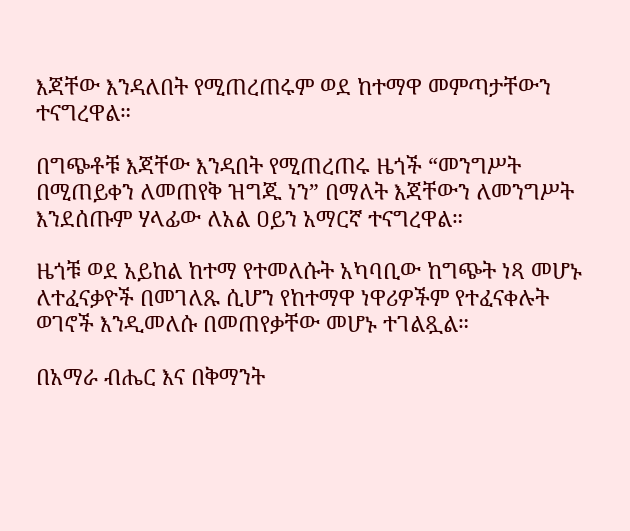እጃቸው እንዳለበት የሚጠረጠሩም ወደ ከተማዋ መምጣታቸውን ተናግረዋል።

በግጭቶቹ እጃቸው እንዳበት የሚጠረጠሩ ዜጎች “መንግሥት በሚጠይቀን ለመጠየቅ ዝግጁ ነን” በማለት እጃቸውን ለመንግሥት እንደሰጡም ሃላፊው ለአል ዐይን አማርኛ ተናግረዋል።

ዜጎቹ ወደ አይከል ከተማ የተመለሱት አካባቢው ከግጭት ነጻ መሆኑ ለተፈናቃዮች በመገለጹ ሲሆን የከተማዋ ነዋሪዎችም የተፈናቀሉት ወገኖች እንዲመለሱ በመጠየቃቸው መሆኑ ተገልጿል።

በአማራ ብሔር እና በቅማንት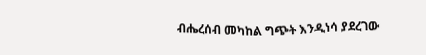ብሔረሰብ መካከል ግጭት እንዲነሳ ያደረገው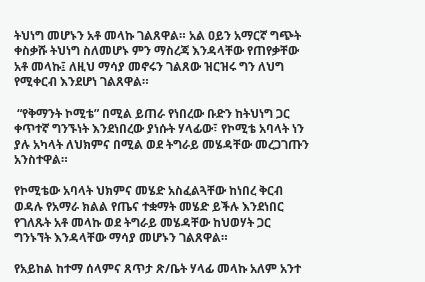ትህነግ መሆኑን አቶ መላኩ ገልጸዋል። አል ዐይን አማርኛ ግጭት ቀስቃሹ ትህነግ ስለመሆኑ ምን ማስረጃ እንዳላቸው የጠየቃቸው አቶ መላኩ፤ ለዚህ ማሳያ መኖሩን ገልጸው ዝርዝሩ ግን ለህግ የሚቀርብ እንደሆነ ገልጸዋል።

 “የቅማንት ኮሚቴ” በሚል ይጠራ የነበረው ቡድን ከትህነግ ጋር ቀጥተኛ ግንኙነት እንደነበረው ያነሱት ሃላፊው፣ የኮሚቴ አባላት ነን ያሉ አካላት ለህክምና በሚል ወደ ትግራይ መሄዳቸው መረጋገጡን አንስተዋል።

የኮሚቴው አባላት ህክምና መሄድ አስፈልጓቸው ከነበረ ቅርብ ወዳሉ የአማራ ክልል የጤና ተቋማት መሄድ ይችሉ እንደነበር የገለጹት አቶ መላኩ ወደ ትግራይ መሄዳቸው ከህወሃት ጋር ግንኑኘት እንዳላቸው ማሳያ መሆኑን ገልጸዋል።

የአይከል ከተማ ሰላምና ጸጥታ ጽ/ቤት ሃላፊ መላኩ አለም አንተ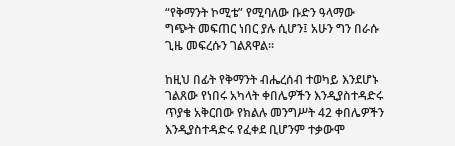“የቅማንት ኮሚቴ” የሚባለው ቡድን ዓላማው ግጭት መፍጠር ነበር ያሉ ሲሆን፤ አሁን ግን በራሱ ጊዜ መፍረሱን ገልጸዋል።

ከዚህ በፊት የቅማንት ብሔረሰብ ተወካይ እንደሆኑ ገልጸው የነበሩ አካላት ቀበሌዎችን እንዲያስተዳድሩ ጥያቄ አቅርበው የክልሉ መንግሥት 42 ቀበሌዎችን እንዲያስተዳድሩ የፈቀደ ቢሆንም ተቃውሞ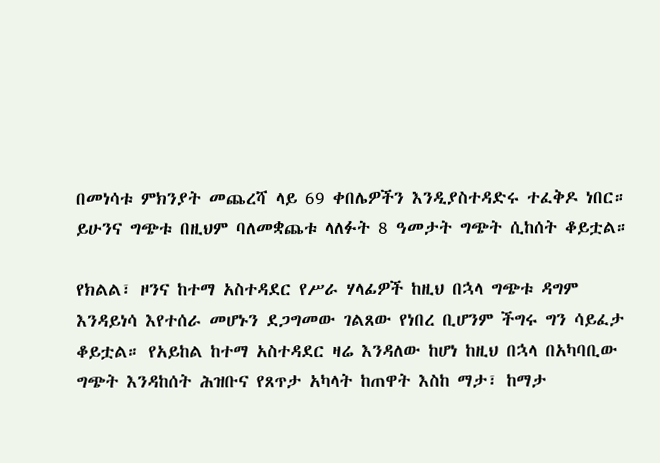በመነሳቱ ምክንያት መጨረሻ ላይ 69 ቀበሌዎችን እንዲያስተዳድሩ ተፈቅዶ ነበር። ይሁንና ግጭቱ በዚህም ባለመቋጨቱ ላለፉት 8 ዓመታት ግጭት ሲከሰት ቆይቷል።

የክልል፣ ዞንና ከተማ አስተዳደር የሥራ ሃላፊዎች ከዚህ በኋላ ግጭቱ ዳግም እንዳይነሳ እየተሰራ መሆኑን ደጋግመው ገልጸው የነበረ ቢሆንም ችግሩ ግን ሳይፈታ ቆይቷል። የአይከል ከተማ አስተዳደር ዛሬ እንዳለው ከሆነ ከዚህ በኋላ በአካባቢው ግጭት እንዳከሰት ሕዝቡና የጸጥታ አካላት ከጠዋት እስከ ማታ፣ ከማታ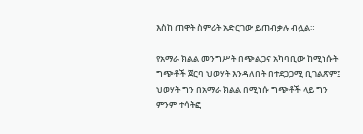እስከ ጠዋት ስምሪት አድርገው ይጠብቃሉ ብሏል።

የአማራ ክልል መንግሥት በጭልጋና አካባቢው ከሚነሱት ግጭቶች ጀርባ ህወሃት እንዳለበት በተደጋጋሚ ቢገልጽም፤ ህወሃት ግን በአማራ ክልል በሚነሱ ግጭቶች ላይ ግን ምንም ተሳትፎ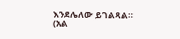እንደሌለው ይገልጻል። (አል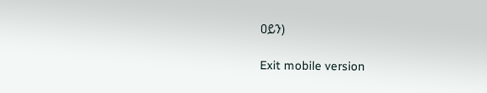ዐይን)

Exit mobile version